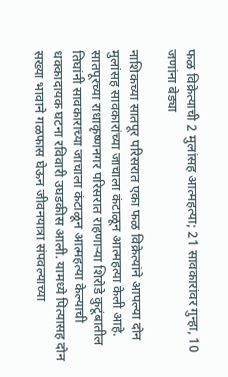फळ विक्रेत्याची 2 मुलांसह आत्महत्या; 21 सावकारांवर गुन्हा, 10 जणांना बेड्या

नाशिकच्या सातपूर परिसरात एका फळ विक्रेत्यांने आपल्या दोन मुलांसह सावकारांच्या जाचाला कंटाळून आत्महत्या केली आहे. सातपूरच्या राधाकृष्णनगर परिसरात राहणाऱ्या शिरोडे कुटूंबातील तिघांनी सावकाराच्या जाचाला कंटाळून आत्महत्या केल्याची धक्कादायक घटना रविवारी उघडकीस आली. यामध्ये पित्यासह दोन सख्या भावाने गळफास घेऊन जीवनयात्रा संपवल्याच्या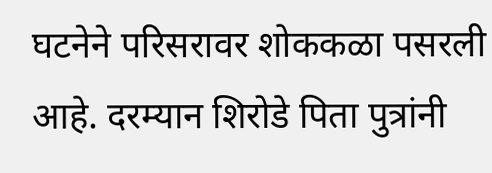घटनेने परिसरावर शोककळा पसरली आहे. दरम्यान शिरोडे पिता पुत्रांनी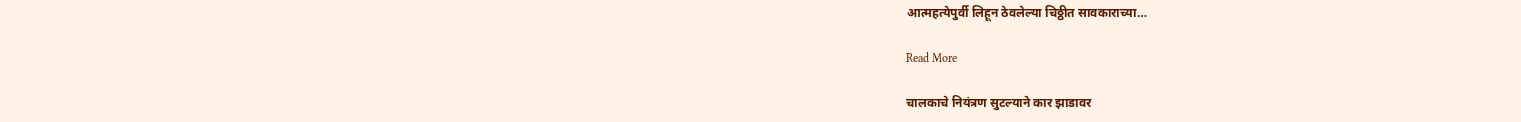आत्महत्येपुर्वी लिहून ठेवलेल्या चिठ्ठीत सावकाराच्या…

Read More

चालकाचे नियंत्रण सुटल्याने कार झाडावर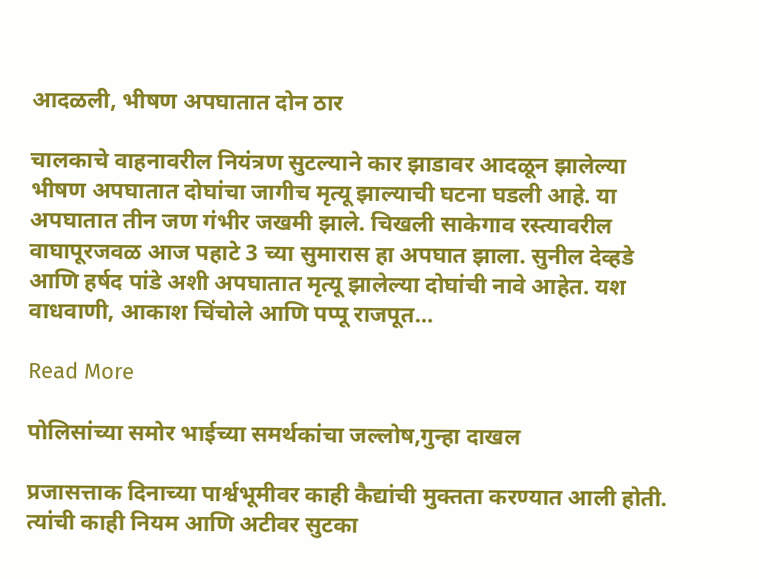आदळली, भीषण अपघातात दोन ठार

चालकाचे वाहनावरील नियंत्रण सुटल्याने कार झाडावर आदळून झालेल्या भीषण अपघातात दोघांचा जागीच मृत्यू झाल्याची घटना घडली आहे. या अपघातात तीन जण गंभीर जखमी झाले. चिखली साकेगाव रस्त्यावरील वाघापूरजवळ आज पहाटे 3 च्या सुमारास हा अपघात झाला. सुनील देव्हडे आणि हर्षद पांडे अशी अपघातात मृत्यू झालेल्या दोघांची नावे आहेत. यश वाधवाणी, आकाश चिंचोले आणि पप्पू राजपूत…

Read More

पोलिसांच्या समोर भाईच्या समर्थकांचा जल्लोष,गुन्हा दाखल

प्रजासत्ताक दिनाच्या पार्श्वभूमीवर काही कैद्यांची मुक्तता करण्यात आली होती. त्यांची काही नियम आणि अटीवर सुटका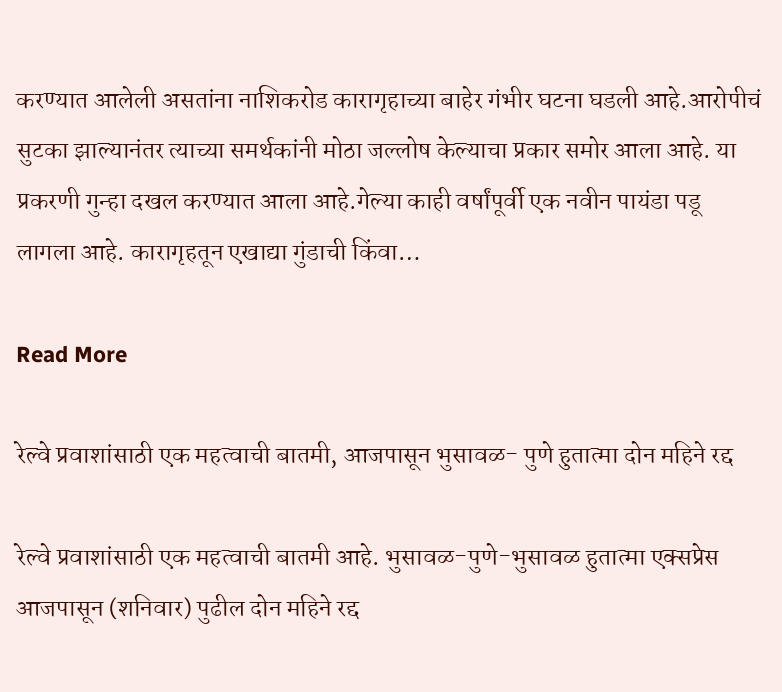करण्यात आलेली असतांना नाशिकरोड कारागृहाच्या बाहेर गंभीर घटना घडली आहे.आरोपीचं सुटका झाल्यानंतर त्याच्या समर्थकांनी मोठा जल्लोष केल्याचा प्रकार समोर आला आहे. या प्रकरणी गुन्हा दखल करण्यात आला आहे.गेल्या काही वर्षांपूर्वी एक नवीन पायंडा पडू लागला आहे. कारागृहतून एखाद्या गुंडाची किंवा…

Read More

रेल्वे प्रवाशांसाठी एक महत्वाची बातमी, आजपासून भुसावळ- पुणे हुतात्मा दोन महिने रद्द

रेल्वे प्रवाशांसाठी एक महत्वाची बातमी आहे. भुसावळ-पुणे-भुसावळ हुतात्मा एक्सप्रेस आजपासून (शनिवार) पुढील दोन महिने रद्द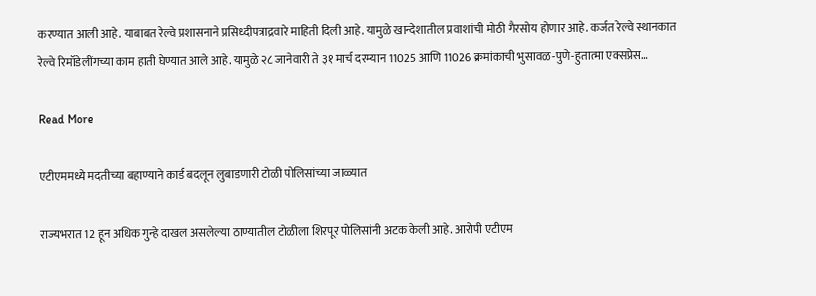करण्यात आली आहे. याबाबत रेल्वे प्रशासनाने प्रसिध्दीपत्राद्रवारे माहिती दिली आहे. यामुळे खान्देशातील प्रवाशांची मोठी गैरसोय होणार आहे. कर्जत रेल्वे स्थानकात रेल्वे रिमॉडेलींगच्या काम हाती घेण्यात आले आहे. यामुळे २८ जानेवारी ते ३१ मार्च दरम्यान 11025 आणि 11026 क्रमांकाची भुसावळ-पुणे-हुतात्मा एक्सप्रेस…

Read More

एटीएममध्ये मदतीच्या बहाण्याने कार्ड बदलून लुबाडणारी टोळी पोलिसांच्या जाळ्यात

राज्यभरात 12 हून अधिक गुन्हे दाखल असलेल्या ठाण्यातील टोळीला शिरपूर पोलिसांनी अटक केली आहे. आरोपी एटीएम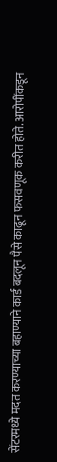सेंटरमध्ये मदत करण्याच्या बहाण्याने कार्ड बदलून पैसे काढून फसवणूक करीत होते. आरोपींकडून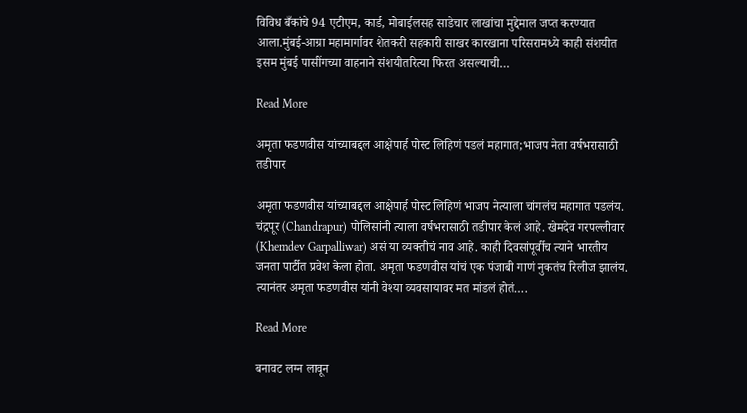विविध बँकांचे 94 एटीएम, कार्ड, मोबाईलसह साडेचार लाखांचा मुद्देमाल जप्त करण्यात आला.मुंबई-आग्रा महामार्गावर शेतकरी सहकारी साखर कारखाना परिसरामध्ये काही संशयीत इसम मुंबई पासींगच्या वाहनाने संशयीतरित्या फिरत असल्याची…

Read More

अमृता फडणवीस यांच्याबद्दल आक्षेपार्ह पोस्ट लिहिणं पडलं महागात;भाजप नेता वर्षभरासाठी तडीपार

अमृता फडणवीस यांच्याबद्दल आक्षेपार्ह पोस्ट लिहिणं भाजप नेत्याला चांगलंच महागात पडलंय. चंद्रपूर (Chandrapur) पोलिसांनी त्याला वर्षभरासाठी तडीपार केलं आहे. खेमदेव गरपल्लीवार (Khemdev Garpalliwar) असं या व्यक्तीचं नाव आहे. काही दिवसांपूर्वीच त्याने भारतीय जनता पार्टीत प्रवेश केला होता. अमृता फडणवीस यांचं एक पंजाबी गाणं नुकतंच रिलीज झालंय. त्यानंतर अमृता फडणवीस यांनी वेश्या व्यवसायावर मत मांडलं होतं….

Read More

बनावट लग्न लावून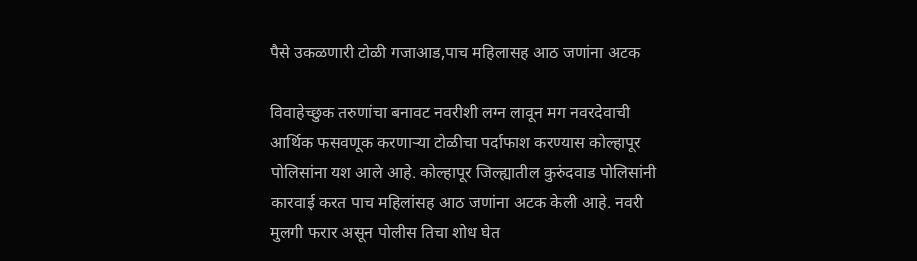पैसे उकळणारी टोळी गजाआड,पाच महिलासह आठ जणांना अटक

विवाहेच्छुक तरुणांचा बनावट नवरीशी लग्न लावून मग नवरदेवाची आर्थिक फसवणूक करणाऱ्या टोळीचा पर्दाफाश करण्यास कोल्हापूर पोलिसांना यश आले आहे. कोल्हापूर जिल्ह्यातील कुरुंदवाड पोलिसांनी कारवाई करत पाच महिलांसह आठ जणांना अटक केली आहे. नवरी मुलगी फरार असून पोलीस तिचा शोध घेत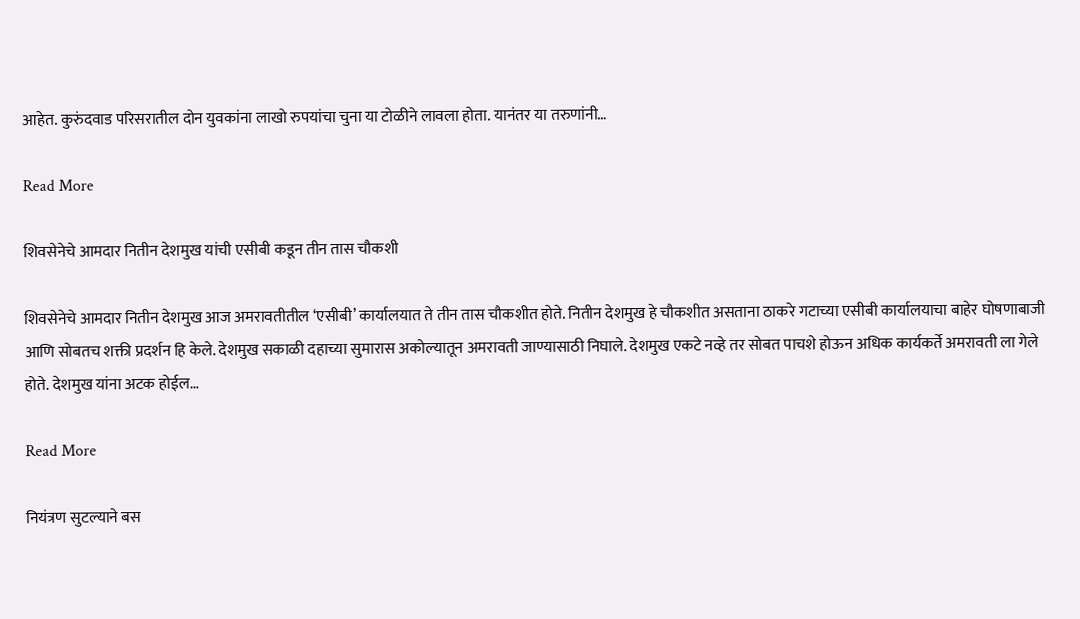आहेत. कुरुंदवाड परिसरातील दोन युवकांना लाखो रुपयांचा चुना या टोळीने लावला होता. यानंतर या तरुणांनी…

Read More

शिवसेनेचे आमदार नितीन देशमुख यांची एसीबी कडून तीन तास चौकशी

शिवसेनेचे आमदार नितीन देशमुख आज अमरावतीतील ‘एसीबी’ कार्यालयात ते तीन तास चौकशीत होते. नितीन देशमुख हे चौकशीत असताना ठाकरे गटाच्या एसीबी कार्यालयाचा बाहेर घोषणाबाजी आणि सोबतच शक्ती प्रदर्शन हि केले. देशमुख सकाळी दहाच्या सुमारास अकोल्यातून अमरावती जाण्यासाठी निघाले. देशमुख एकटे नव्हे तर सोबत पाचशे होऊन अधिक कार्यकर्ते अमरावती ला गेले होते. देशमुख यांना अटक होईल…

Read More

नियंत्रण सुटल्याने बस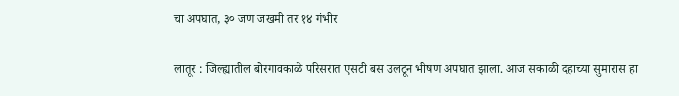चा अपघात, ३० जण जखमी तर १४ गंभीर

लातूर : जिल्ह्यातील बोरगावकाळे परिसरात एसटी बस उलटून भीषण अपघात झाला. आज सकाळी दहाच्या सुमारास हा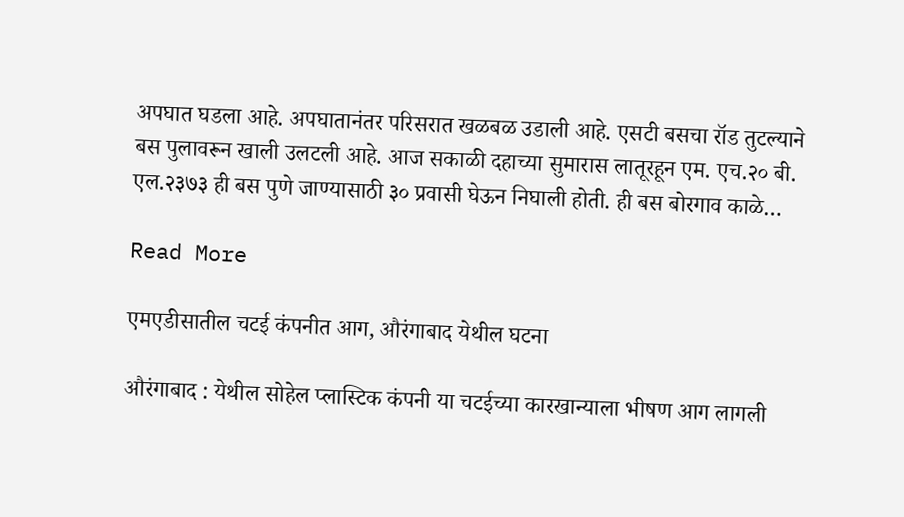अपघात घडला आहे. अपघातानंतर परिसरात खळबळ उडाली आहे. एसटी बसचा रॉड तुटल्याने बस पुलावरून खाली उलटली आहे. आज सकाळी दहाच्या सुमारास लातूरहून एम. एच.२० बी. एल.२३७३ ही बस पुणे जाण्यासाठी ३० प्रवासी घेऊन निघाली होती. ही बस बोरगाव काळे…

Read More

एमएडीसातील चटई कंपनीत आग, औरंगाबाद येथील घटना

औरंगाबाद : येथील सोहेल प्लास्टिक कंपनी या चटईच्या कारखान्याला भीषण आग लागली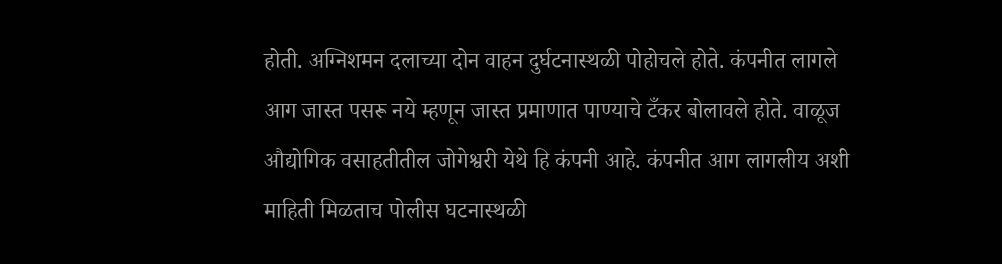होती. अग्निशमन दलाच्या दोन वाहन दुर्घटनास्थळी पोहोचले होते. कंपनीत लागले आग जास्त पसरू नये म्हणून जास्त प्रमाणात पाण्याचे टँकर बोलावले होते. वाळूज औद्योगिक वसाहतीतील जोगेश्वरी येथे हि कंपनी आहे. कंपनीत आग लागलीय अशी माहिती मिळताच पोलीस घटनास्थळी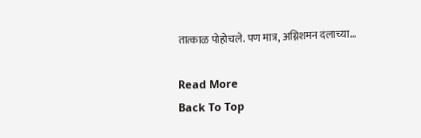तात्काळ पोहोचले. पण मात्र, अग्निशमन दलाच्या…

Read More
Back To Top